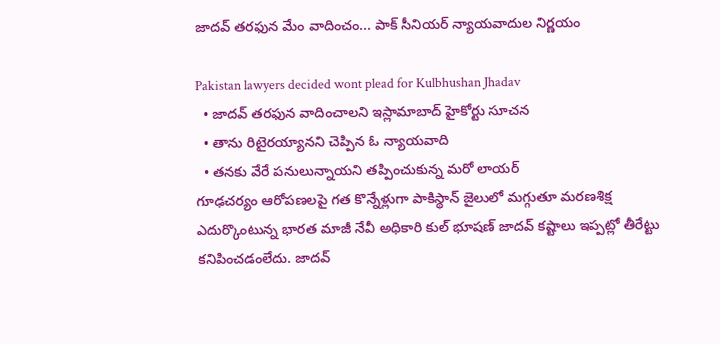జాదవ్ తరఫున మేం వాదించం... పాక్ సీనియర్ న్యాయవాదుల నిర్ణయం

Pakistan lawyers decided wont plead for Kulbhushan Jhadav
  • జాదవ్ తరఫున వాదించాలని ఇస్లామాబాద్ హైకోర్టు సూచన
  • తాను రిటైరయ్యానని చెప్పిన ఓ న్యాయవాది
  • తనకు వేరే పనులున్నాయని తప్పించుకున్న మరో లాయర్
గూఢచర్యం ఆరోపణలపై గత కొన్నేళ్లుగా పాకిస్థాన్ జైలులో మగ్గుతూ మరణశిక్ష ఎదుర్కొంటున్న భారత మాజీ నేవీ అధికారి కుల్ భూషణ్ జాదవ్ కష్టాలు ఇప్పట్లో తీరేట్టు కనిపించడంలేదు. జాదవ్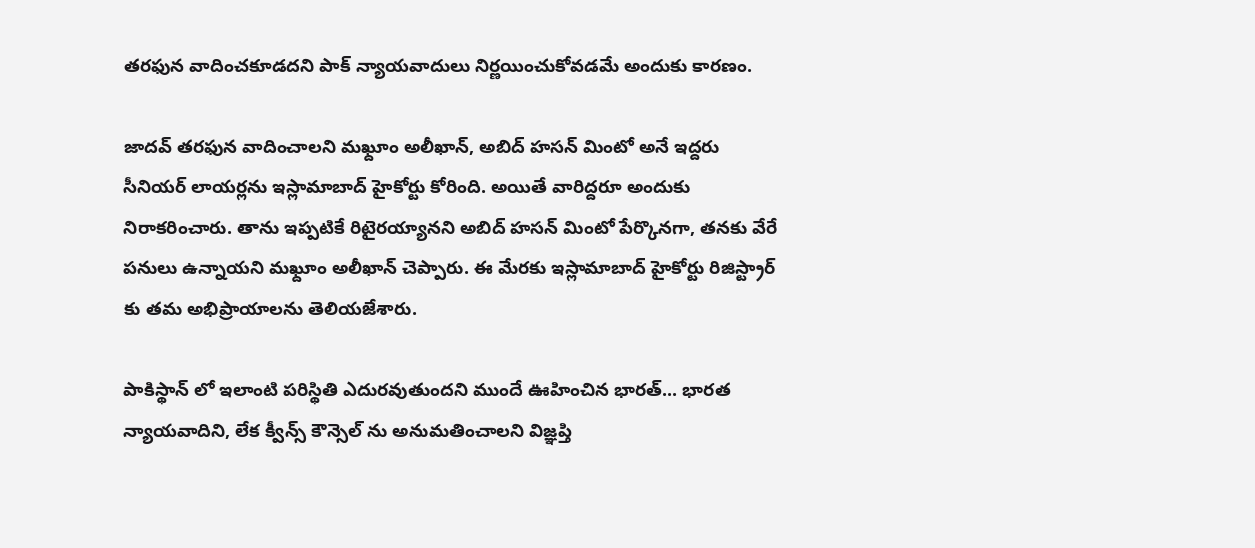తరఫున వాదించకూడదని పాక్ న్యాయవాదులు నిర్ణయించుకోవడమే అందుకు కారణం.

జాదవ్ తరఫున వాదించాలని మఖ్దూం అలీఖాన్, అబిద్ హసన్ మింటో అనే ఇద్దరు సీనియర్ లాయర్లను ఇస్లామాబాద్ హైకోర్టు కోరింది. అయితే వారిద్దరూ అందుకు నిరాకరించారు. తాను ఇప్పటికే రిటైరయ్యానని అబిద్ హసన్ మింటో పేర్కొనగా, తనకు వేరే పనులు ఉన్నాయని మఖ్దూం అలీఖాన్ చెప్పారు. ఈ మేరకు ఇస్లామాబాద్ హైకోర్టు రిజిస్ట్రార్ కు తమ అభిప్రాయాలను తెలియజేశారు.

పాకిస్థాన్ లో ఇలాంటి పరిస్థితి ఎదురవుతుందని ముందే ఊహించిన భారత్... భారత న్యాయవాదిని, లేక క్వీన్స్ కౌన్సెల్ ను అనుమతించాలని విజ్ఞప్తి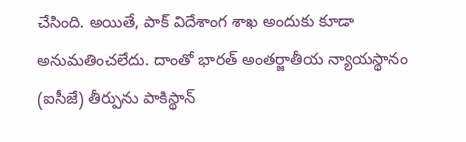చేసింది. అయితే, పాక్ విదేశాంగ శాఖ అందుకు కూడా అనుమతించలేదు. దాంతో భారత్ అంతర్జాతీయ న్యాయస్థానం (ఐసీజే) తీర్పును పాకిస్థాన్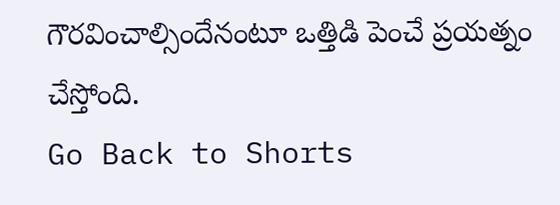గౌరవించాల్సిందేనంటూ ఒత్తిడి పెంచే ప్రయత్నం చేస్తోంది.
Go Back to Shorts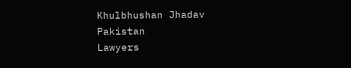Khulbhushan Jhadav
Pakistan
Lawyers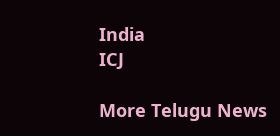India
ICJ

More Telugu News